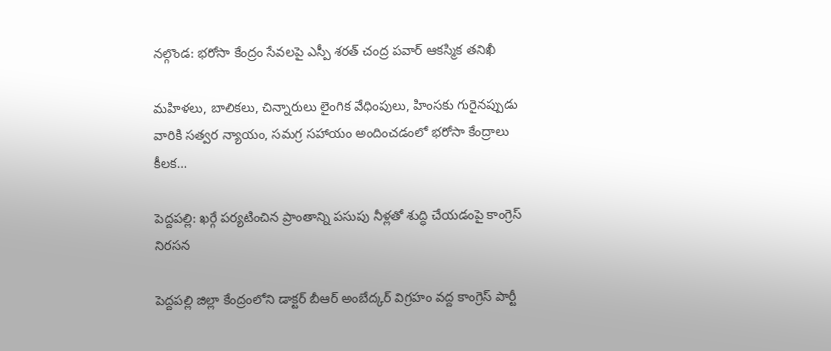నల్గొండ: భరోసా కేంద్రం సేవలపై ఎస్పీ శరత్ చంద్ర పవార్ ఆకస్మిక తనిఖీ

మహిళలు, బాలికలు, చిన్నారులు లైంగిక వేధింపులు, హింసకు గురైనప్పుడు వారికి సత్వర న్యాయం, సమగ్ర సహాయం అందించడంలో భరోసా కేంద్రాలు కీలక…

పెద్దపల్లి: ఖర్గే పర్యటించిన ప్రాంతాన్ని పసుపు నీళ్లతో శుద్ధి చేయడంపై కాంగ్రెస్ నిరసన

పెద్దపల్లి జిల్లా కేంద్రంలోని డాక్టర్ బీఆర్ అంబేద్కర్ విగ్రహం వద్ద కాంగ్రెస్ పార్టీ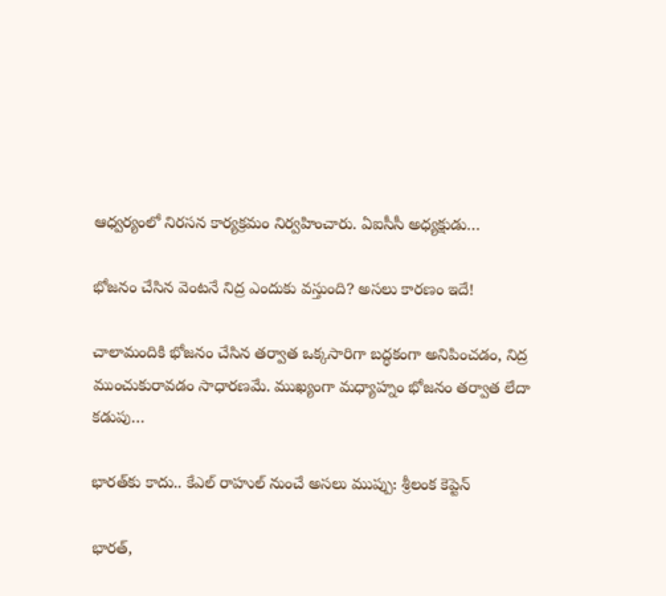ఆధ్వర్యంలో నిరసన కార్యక్రమం నిర్వహించారు. ఏఐసీసీ అధ్యక్షుడు…

భోజనం చేసిన వెంటనే నిద్ర ఎందుకు వస్తుంది? అసలు కారణం ఇదే!

చాలామందికి భోజనం చేసిన తర్వాత ఒక్కసారిగా బద్ధకంగా అనిపించడం, నిద్ర ముంచుకురావడం సాధారణమే. ముఖ్యంగా మధ్యాహ్నం భోజనం తర్వాత లేదా కడుపు…

భారత్‌కు కాదు.. కేఎల్ రాహుల్‌ నుంచే అసలు ముప్పు: శ్రీలంక కెప్టెన్

భారత్,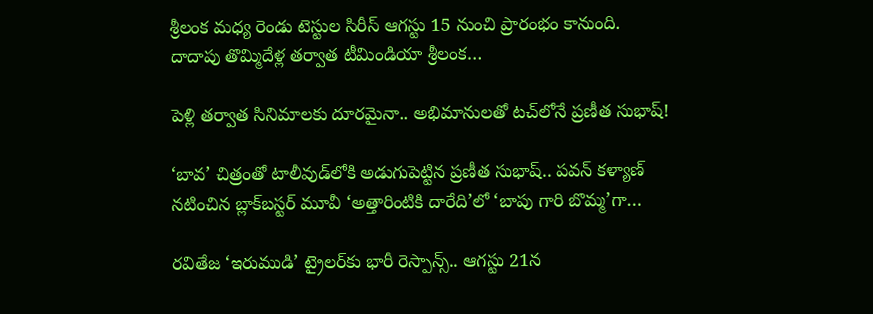శ్రీలంక మధ్య రెండు టెస్టుల సిరీస్‌ ఆగస్టు 15 నుంచి ప్రారంభం కానుంది. దాదాపు తొమ్మిదేళ్ల తర్వాత టీమిండియా శ్రీలంక…

పెళ్లి తర్వాత సినిమాలకు దూరమైనా.. అభిమానులతో టచ్‌లోనే ప్రణీత సుభాష్!

‘బావ’ చిత్రంతో టాలీవుడ్‌లోకి అడుగుపెట్టిన ప్రణీత సుభాష్.. పవన్ కళ్యాణ్ నటించిన బ్లాక్‌బస్టర్ మూవీ ‘అత్తారింటికి దారేది’లో ‘బాపు గారి బొమ్మ’గా…

రవితేజ ‘ఇరుముడి’ ట్రైలర్‌కు భారీ రెస్పాన్స్.. ఆగస్టు 21న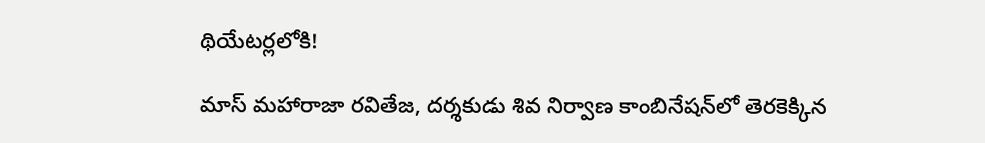థియేటర్లలోకి!

మాస్ మహారాజా రవితేజ, దర్శకుడు శివ నిర్వాణ కాంబినేషన్‌లో తెరకెక్కిన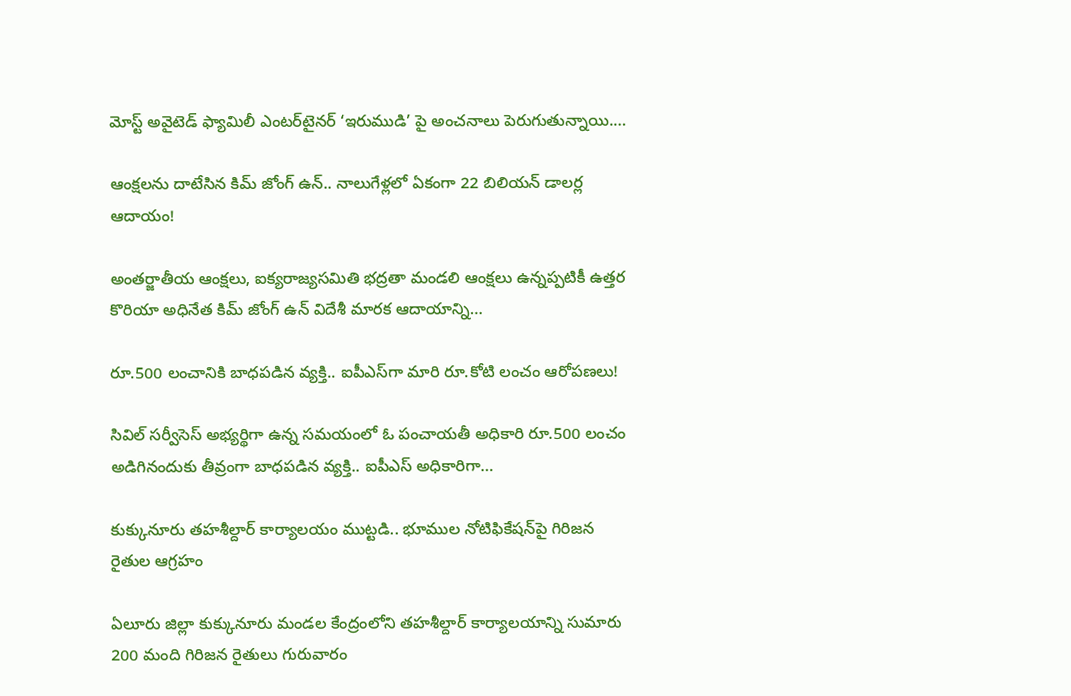మోస్ట్ అవైటెడ్ ఫ్యామిలీ ఎంటర్‌టైనర్ ‘ఇరుముడి’ పై అంచనాలు పెరుగుతున్నాయి.…

ఆంక్షలను దాటేసిన కిమ్ జోంగ్ ఉన్.. నాలుగేళ్లలో ఏకంగా 22 బిలియన్ డాలర్ల ఆదాయం!

అంతర్జాతీయ ఆంక్షలు, ఐక్యరాజ్యసమితి భద్రతా మండలి ఆంక్షలు ఉన్నప్పటికీ ఉత్తర కొరియా అధినేత కిమ్ జోంగ్ ఉన్ విదేశీ మారక ఆదాయాన్ని…

రూ.500 లంచానికి బాధపడిన వ్యక్తి.. ఐపీఎస్‌గా మారి రూ.కోటి లంచం ఆరోపణలు!

సివిల్ సర్వీసెస్ అభ్యర్థిగా ఉన్న సమయంలో ఓ పంచాయతీ అధికారి రూ.500 లంచం అడిగినందుకు తీవ్రంగా బాధపడిన వ్యక్తి.. ఐపీఎస్ అధికారిగా…

కుక్కునూరు తహశీల్దార్ కార్యాలయం ముట్టడి.. భూముల నోటిఫికేషన్‌పై గిరిజన రైతుల ఆగ్రహం

ఏలూరు జిల్లా కుక్కునూరు మండల కేంద్రంలోని తహశీల్దార్ కార్యాలయాన్ని సుమారు 200 మంది గిరిజన రైతులు గురువారం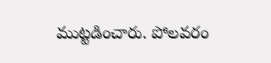ముట్టడించారు. పోలవరం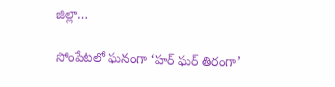జిల్లా…

సోంపేటలో ఘనంగా ‘హర్ ఘర్ తిరంగా’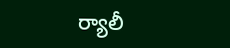ర్యాలీ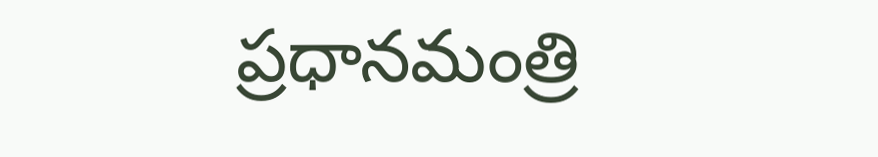ప్రధానమంత్రి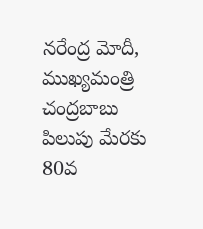నరేంద్ర మోదీ, ముఖ్యమంత్రి చంద్రబాబు పిలుపు మేరకు 80వ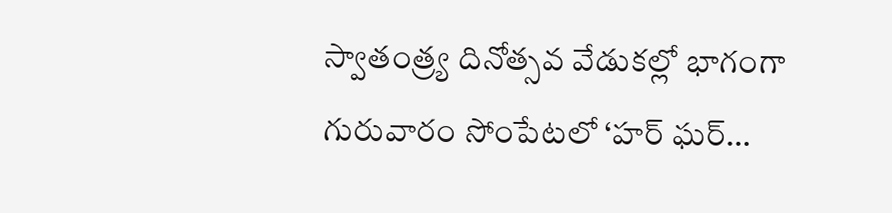స్వాతంత్ర్య దినోత్సవ వేడుకల్లో భాగంగా గురువారం సోంపేటలో ‘హర్ ఘర్…